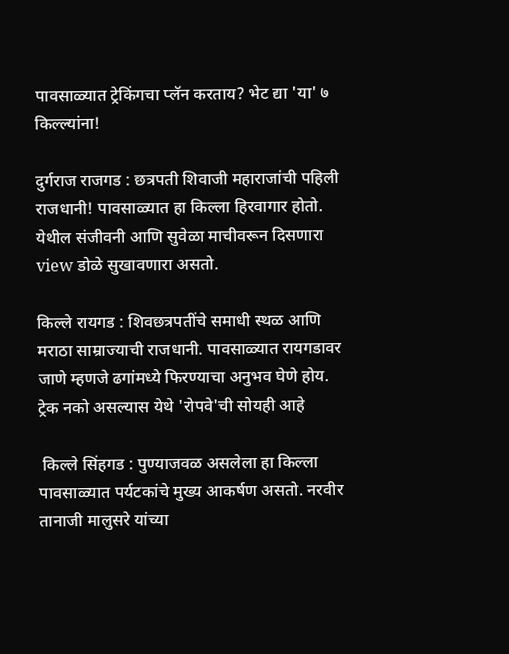पावसाळ्यात ट्रेकिंगचा प्लॅन करताय? भेट द्या 'या' ७  किल्ल्यांना!

दुर्गराज राजगड : छत्रपती शिवाजी महाराजांची पहिली राजधानी! पावसाळ्यात हा किल्ला हिरवागार होतो. येथील संजीवनी आणि सुवेळा माचीवरून दिसणारा view डोळे सुखावणारा असतो.

किल्ले रायगड : शिवछत्रपतींचे समाधी स्थळ आणि मराठा साम्राज्याची राजधानी. पावसाळ्यात रायगडावर जाणे म्हणजे ढगांमध्ये फिरण्याचा अनुभव घेणे होय. ट्रेक नको असल्यास येथे 'रोपवे'ची सोयही आहे

 किल्ले सिंहगड : पुण्याजवळ असलेला हा किल्ला पावसाळ्यात पर्यटकांचे मुख्य आकर्षण असतो. नरवीर तानाजी मालुसरे यांच्या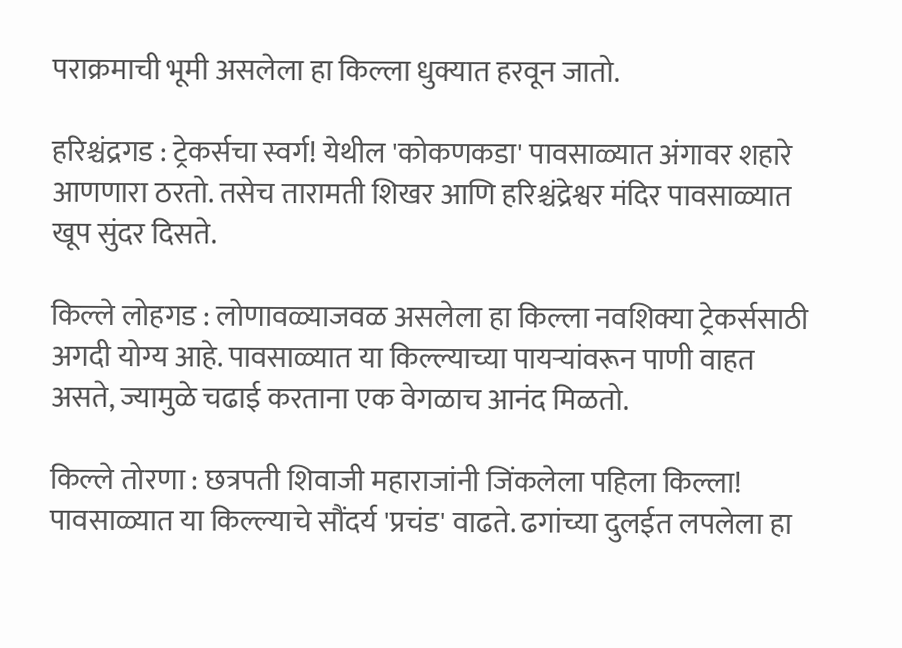पराक्रमाची भूमी असलेला हा किल्ला धुक्यात हरवून जातो.

हरिश्चंद्रगड : ट्रेकर्सचा स्वर्ग! येथील 'कोकणकडा' पावसाळ्यात अंगावर शहारे आणणारा ठरतो. तसेच तारामती शिखर आणि हरिश्चंद्रेश्वर मंदिर पावसाळ्यात खूप सुंदर दिसते.

किल्ले लोहगड : लोणावळ्याजवळ असलेला हा किल्ला नवशिक्या ट्रेकर्ससाठी अगदी योग्य आहे. पावसाळ्यात या किल्ल्याच्या पायऱ्यांवरून पाणी वाहत असते, ज्यामुळे चढाई करताना एक वेगळाच आनंद मिळतो.

किल्ले तोरणा : छत्रपती शिवाजी महाराजांनी जिंकलेला पहिला किल्ला! पावसाळ्यात या किल्ल्याचे सौंदर्य 'प्रचंड' वाढते. ढगांच्या दुलईत लपलेला हा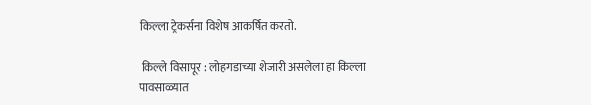किल्ला ट्रेकर्सना विशेष आकर्षित करतो.

 किल्ले विसापूर : लोहगडाच्या शेजारी असलेला हा किल्ला पावसाळ्यात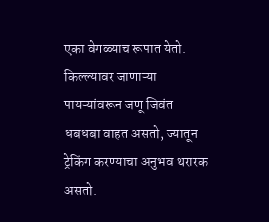एका वेगळ्याच रूपात येतो. किल्ल्यावर जाणाऱ्या पायऱ्यांवरून जणू जिवंत धबधबा वाहत असतो, ज्यातून ट्रेकिंग करण्याचा अनुभव थरारक असतो.